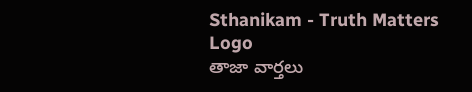Sthanikam - Truth Matters
Logo
తాజా వార్తలు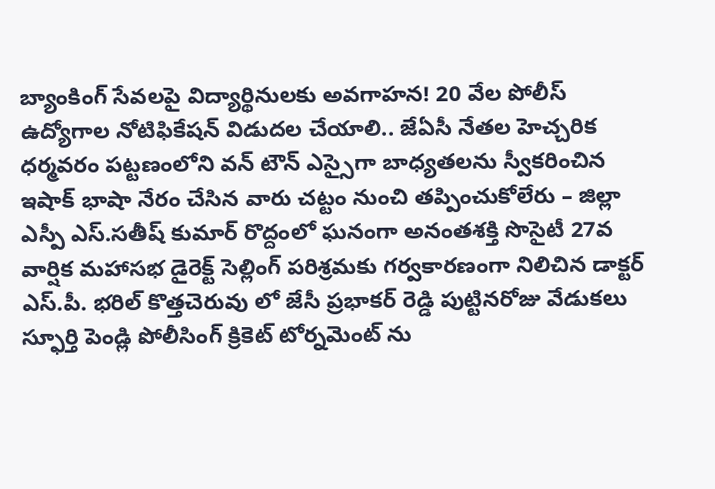బ్యాంకింగ్ సేవలపై విద్యార్థినులకు అవగాహన! 20 వేల పోలీస్ ఉద్యోగాల నోటిఫికేషన్ విడుదల చేయాలి.. జేఏసీ నేతల హెచ్చరిక ధర్మవరం పట్టణంలోని వన్ టౌన్ ఎస్సైగా బాధ్యతలను స్వీకరించిన ఇషాక్ భాషా నేరం చేసిన వారు చట్టం నుంచి తప్పించుకోలేరు – జిల్లా ఎస్పీ ఎస్.సతీష్ కుమార్ రొద్దంలో ఘనంగా అనంతశక్తి సొసైటీ 27వ వార్షిక మహాసభ డైరెక్ట్ సెల్లింగ్ పరిశ్రమకు గర్వకారణంగా నిలిచిన డాక్టర్ ఎస్.పీ. భరిల్ కొత్తచెరువు లో జేసీ ప్రభాకర్ రెడ్డి పుట్టినరోజు వేడుకలు స్ఫూర్తి పెండ్లి పోలీసింగ్ క్రికెట్ టోర్నమెంట్ ను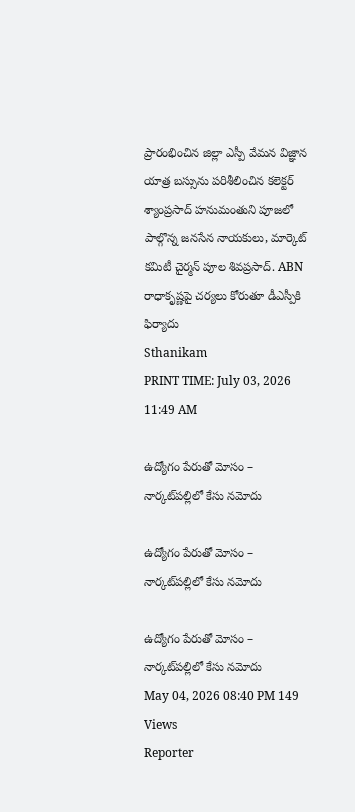ప్రారంభించిన జిల్లా ఎస్పీ వేమన విజ్ఞాన యాత్ర బస్సును పరిశీలించిన కలెక్టర్ శ్యాంప్రసాద్ హనుమంతుని పూజలో పాల్గొన్న జనసేన నాయకులు, మార్కెట్ కమిటీ చైర్మన్ పూల శివప్రసాద్. ABN రాధాకృష్ణపై చర్యలు కోరుతూ డీఎస్పీకి ఫిర్యాదు
Sthanikam
PRINT TIME: July 03, 2026 11:49 AM

ఉద్యోగం పేరుతో మోసం – నార్కట్‌పల్లిలో కేసు నమోదు

ఉద్యోగం పేరుతో మోసం – నార్కట్‌పల్లిలో కేసు నమోదు

ఉద్యోగం పేరుతో మోసం – నార్కట్‌పల్లిలో కేసు నమోదు
May 04, 2026 08:40 PM 149 Views
Reporter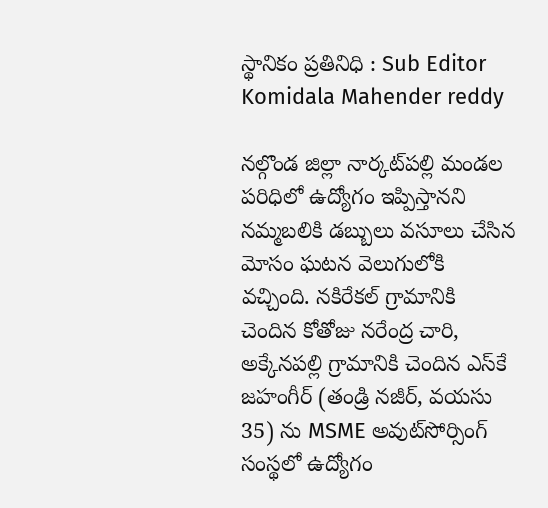స్థానికం ప్రతినిధి : Sub Editor
Komidala Mahender reddy

నల్గొండ జిల్లా నార్కట్‌పల్లి మండల పరిధిలో ఉద్యోగం ఇప్పిస్తానని నమ్మబలికి డబ్బులు వసూలు చేసిన మోసం ఘటన వెలుగులోకి వచ్చింది. నకిరేకల్ గ్రామానికి చెందిన కోతోజు నరేంద్ర చారి, అక్కేనపల్లి గ్రామానికి చెందిన ఎస్‌కే జహంగీర్ (తండ్రి నజీర్, వయసు 35) ను MSME అవుట్‌సోర్సింగ్ సంస్థలో ఉద్యోగం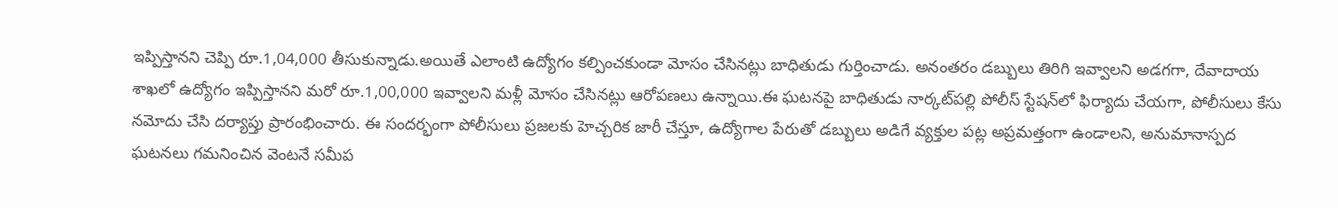ఇప్పిస్తానని చెప్పి రూ.1,04,000 తీసుకున్నాడు.అయితే ఎలాంటి ఉద్యోగం కల్పించకుండా మోసం చేసినట్లు బాధితుడు గుర్తించాడు. అనంతరం డబ్బులు తిరిగి ఇవ్వాలని అడగగా, దేవాదాయ శాఖలో ఉద్యోగం ఇప్పిస్తానని మరో రూ.1,00,000 ఇవ్వాలని మళ్లీ మోసం చేసినట్లు ఆరోపణలు ఉన్నాయి.ఈ ఘటనపై బాధితుడు నార్కట్‌పల్లి పోలీస్ స్టేషన్‌లో ఫిర్యాదు చేయగా, పోలీసులు కేసు నమోదు చేసి దర్యాప్తు ప్రారంభించారు. ఈ సందర్భంగా పోలీసులు ప్రజలకు హెచ్చరిక జారీ చేస్తూ, ఉద్యోగాల పేరుతో డబ్బులు అడిగే వ్యక్తుల పట్ల అప్రమత్తంగా ఉండాలని, అనుమానాస్పద ఘటనలు గమనించిన వెంటనే సమీప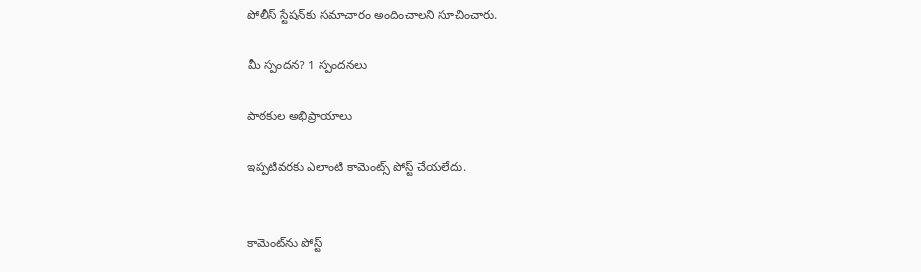పోలీస్ స్టేషన్‌కు సమాచారం అందించాలని సూచించారు.

మీ స్పందన? 1 స్పందనలు

పాఠకుల అభిప్రాయాలు

ఇప్పటివరకు ఎలాంటి కామెంట్స్ పోస్ట్ చేయలేదు.


కామెంట్‌ను పోస్ట్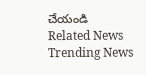చేయండి
Related News
Trending News